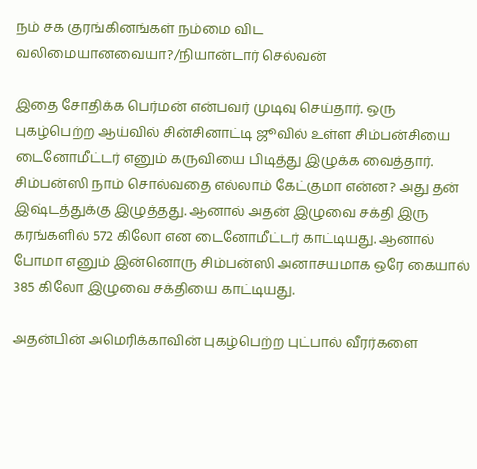நம் சக குரங்கினங்கள் நம்மை விட வலிமையானவையா?/நியான்டார் செல்வன்

இதை சோதிக்க பெர்மன் என்பவர் முடிவு செய்தார். ஒரு புகழ்பெற்ற ஆய்வில் சின்சினாட்டி ஜூவில் உள்ள சிம்பன்சியை டைனோமீட்டர் எனும் கருவியை பிடித்து இழுக்க வைத்தார். சிம்பன்ஸி நாம் சொல்வதை எல்லாம் கேட்குமா என்ன? அது தன் இஷ்டத்துக்கு இழுத்தது. ஆனால் அதன் இழுவை சக்தி இரு கரங்களில் 572 கிலோ என டைனோமீட்டர் காட்டியது. ஆனால் போமா எனும் இன்னொரு சிம்பன்ஸி அனாசயமாக ஒரே கையால் 385 கிலோ இழுவை சக்தியை காட்டியது.

அதன்பின் அமெரிக்காவின் புகழ்பெற்ற புட்பால் வீரர்களை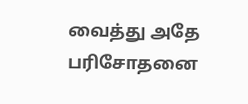வைத்து அதே பரிசோதனை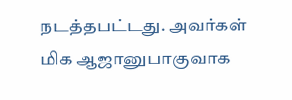நடத்தபட்டது. அவர்கள் மிக ஆஜானுபாகுவாக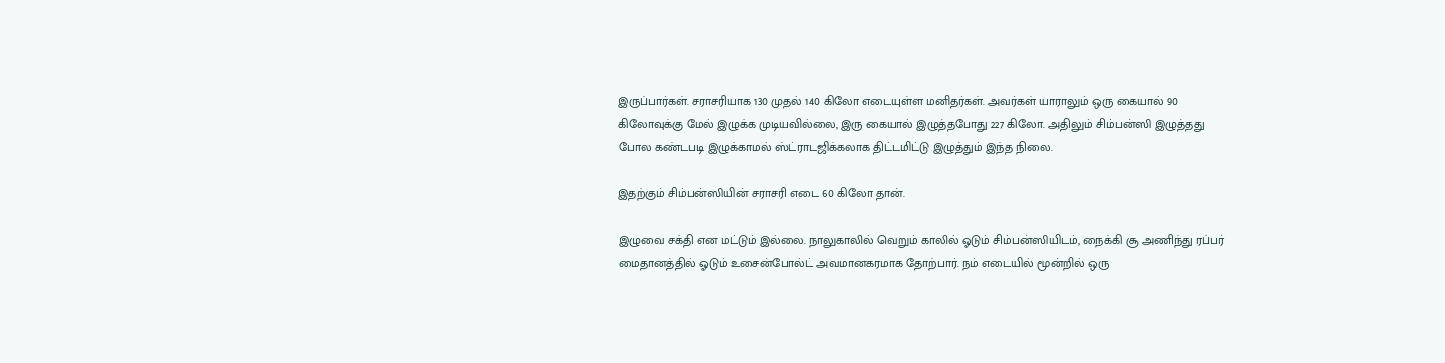இருப்பார்கள். சராசரியாக 130 முதல் 140 கிலோ எடையுள்ள மனிதர்கள். அவர்கள் யாராலும் ஒரு கையால் 90 கிலோவுக்கு மேல் இழுக்க முடியவில்லை, இரு கையால் இழுத்தபோது 227 கிலோ. அதிலும் சிம்பன்ஸி இழுத்தது போல கண்டபடி இழுக்காமல் ஸ்ட்ராடஜிக்கலாக திட்டமிட்டு இழுத்தும் இந்த நிலை.

இதற்கும் சிம்பன்ஸியின் சராசரி எடை 60 கிலோ தான்.

இழுவை சக்தி என மட்டும் இல்லை. நாலுகாலில் வெறும் காலில் ஓடும் சிம்பன்ஸியிடம், நைக்கி சூ அணிந்து ரப்பர் மைதானத்தில் ஓடும் உசைன்போல்ட் அவமானகரமாக தோற்பார். நம் எடையில் மூன்றில் ஒரு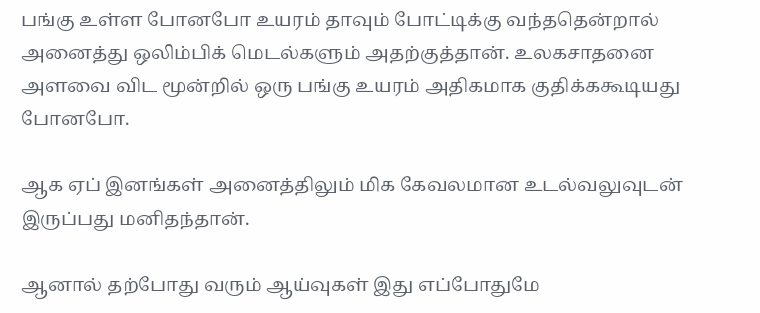பங்கு உள்ள போனபோ உயரம் தாவும் போட்டிக்கு வந்ததென்றால் அனைத்து ஒலிம்பிக் மெடல்களும் அதற்குத்தான். உலகசாதனை அளவை விட மூன்றில் ஒரு பங்கு உயரம் அதிகமாக குதிக்ககூடியது போனபோ.

ஆக ஏப் இனங்கள் அனைத்திலும் மிக கேவலமான உடல்வலுவுடன் இருப்பது மனிதந்தான்.

ஆனால் தற்போது வரும் ஆய்வுகள் இது எப்போதுமே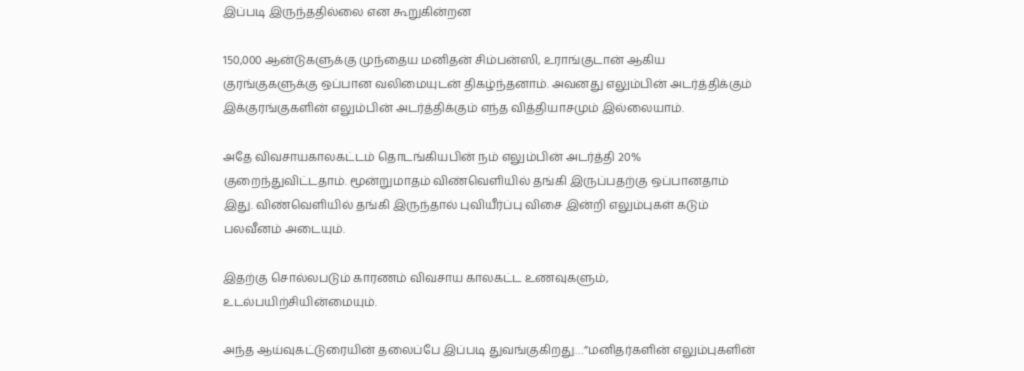இப்படி இருந்ததில்லை என கூறுகின்றன

150,000 ஆன்டுகளுக்கு முந்தைய மனிதன் சிம்பன்ஸி, உராங்குடான் ஆகிய குரங்குகளுக்கு ஒப்பான வலிமையுடன் திகழ்ந்தனாம். அவனது எலும்பின் அடர்த்திக்கும் இக்குரங்குகளின் எலும்பின் அடர்த்திக்கும் எந்த வித்தியாசமும் இல்லையாம்.

அதே விவசாயகாலகட்டம் தொடங்கியபின் நம் எலும்பின் அடர்த்தி 20% குறைந்துவிட்டதாம். மூன்றுமாதம் விண்வெளியில் தங்கி இருப்பதற்கு ஒப்பானதாம் இது. விண்வெளியில் தங்கி இருந்தால் புவியீர்ப்பு விசை இன்றி எலும்புகள் கடும் பலவீனம் அடையும்.

இதற்கு சொல்லபடும் காரணம் விவசாய காலகட்ட உணவுகளும், உடல்பயிற்சியின்மையும்.

அந்த ஆய்வுகட்டுரையின் தலைப்பே இப்படி துவங்குகிறது…”மனிதர்களின் எலும்புகளின்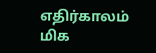எதிர்காலம் மிக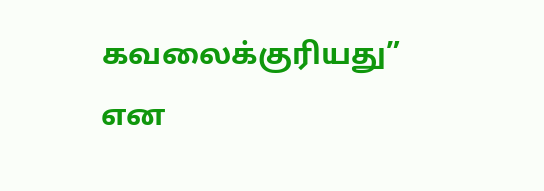கவலைக்குரியது” என